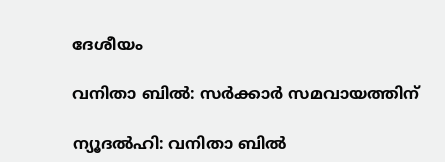ദേശീയം

വനിതാ ബില്‍: സര്‍ക്കാര്‍ സമവായത്തിന്

ന്യൂദല്‍ഹി: വനിതാ ബില്‍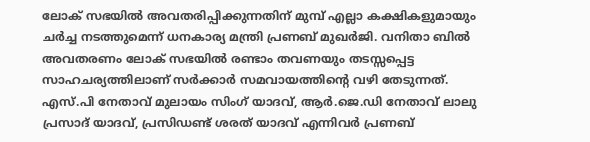ലോക് സഭയില്‍ അവതരിപ്പിക്കുന്നതിന് മുമ്പ് എല്ലാ കക്ഷികളുമായും ചര്‍ച്ച നടത്തുമെന്ന് ധനകാര്യ മന്ത്രി പ്രണബ് മുഖര്‍ജി. വനിതാ ബില്‍ അവതരണം ലോക് സഭയില്‍ രണ്ടാം തവണയും തടസ്സപ്പെട്ട സാഹചര്യത്തിലാണ് സര്‍ക്കാര്‍ സമവായത്തിന്റെ വഴി തേടുന്നത്. എസ്.പി നേതാവ് മുലായം സിംഗ് യാദവ്, ആര്‍.ജെ.ഡി നേതാവ് ലാലു പ്രസാദ് യാദവ്, പ്രസിഡണ്ട് ശരത് യാദവ് എന്നിവര്‍ പ്രണബ്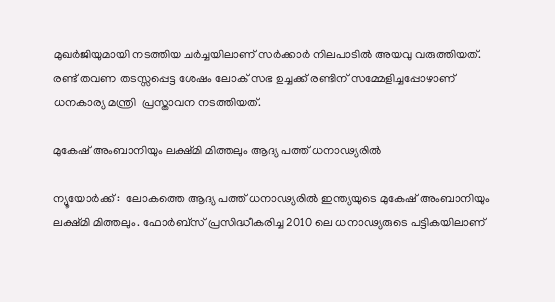മുഖര്‍ജിയുമായി നടത്തിയ ചര്‍ച്ചയിലാണ് സര്‍ക്കാര്‍ നിലപാടില്‍ അയവു വരുത്തിയത്. രണ്ട് തവണ തടസ്സപ്പെട്ട ശേഷം ലോക് സഭ ഉച്ചക്ക് രണ്ടിന് സമ്മേളിച്ചപ്പോഴാണ് ധനകാര്യ മന്ത്രി  പ്രസ്താവന നടത്തിയത്.

മുകേഷ് അംബാനിയും ലക്ഷ്മി മിത്തലും ആദ്യ പത്ത് ധനാഢ്യരില്‍

ന്യൂയോര്‍ക്ക് :  ലോകത്തെ ആദ്യ പത്ത് ധനാഢ്യരില്‍ ഇന്ത്യയുടെ മുകേഷ് അംബാനിയും ലക്ഷ്മി മിത്തലും. ഫോര്‍ബ്സ് പ്രസിദ്ധീകരിച്ച 2010 ലെ ധനാഢ്യരുടെ പട്ടികയിലാണ്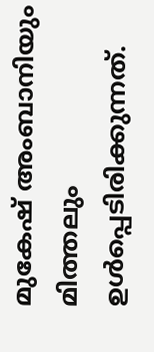മുകേഷ് അംബാനിയും മിത്തലും ഉള്‍പ്പെടിരിക്കുന്നത്.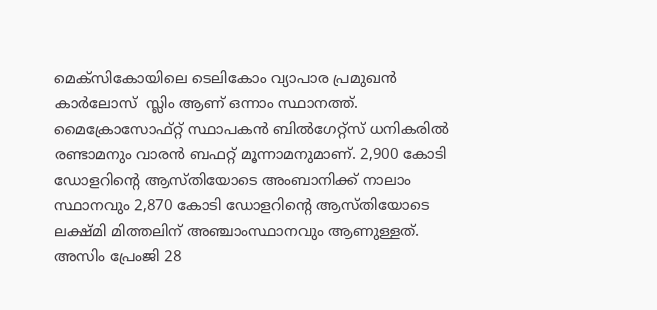മെക്സികോയിലെ ടെലികോം വ്യാപാര പ്രമുഖന്‍ കാര്‍ലോസ്  സ്ലിം ആണ് ഒന്നാം സ്ഥാനത്ത്. മൈക്രോസോഫ്റ്റ് സ്ഥാപകന്‍ ബില്‍ഗേറ്റ്സ് ധനികരില്‍ രണ്ടാമനും വാരന്‍ ബഫറ്റ് മൂന്നാമനുമാണ്. 2,900 കോടി ഡോളറിന്റെ ആസ്തിയോടെ അംബാനിക്ക് നാലാം സ്ഥാനവും 2,870 കോടി ഡോളറിന്റെ ആസ്തിയോടെ ലക്ഷ്മി മിത്തലിന് അഞ്ചാംസ്ഥാനവും ആണുള്ളത്. അസിം പ്രേംജി 28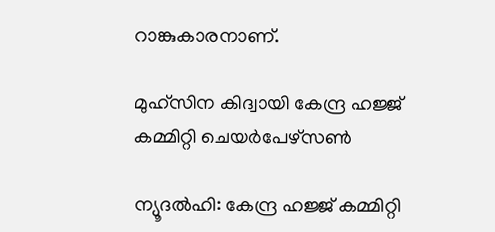റാങ്കുകാരനാണ്.

മുഹ്‌സിന കിദ്വായി കേന്ദ്ര ഹജ്ജ് കമ്മിറ്റി ചെയര്‍പേഴ്‌സണ്‍

ന്യൂദല്‍ഹി: കേന്ദ്ര ഹജ്ജ് കമ്മിറ്റി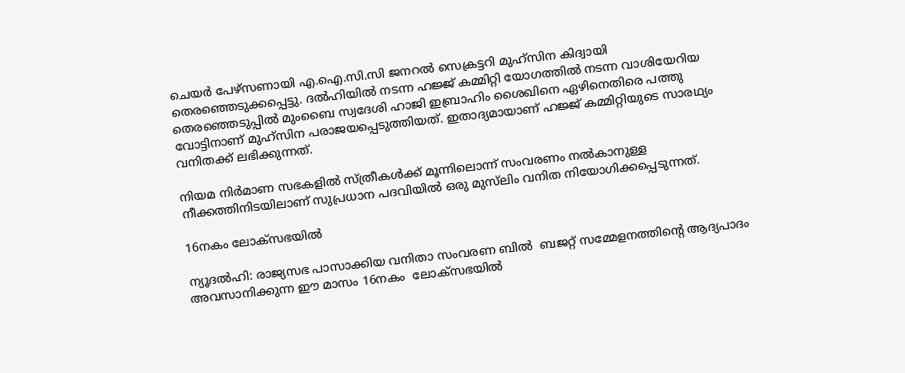ചെയര്‍ പേഴ്‌സണായി എ.ഐ.സി.സി ജനറല്‍ സെക്രട്ടറി മുഹ്‌സിന കിദ്വായി തെരഞ്ഞെടുക്കപ്പെട്ടു. ദല്‍ഹിയില്‍ നടന്ന ഹജ്ജ് കമ്മിറ്റി യോഗത്തില്‍ നടന്ന വാശിയേറിയ തെരഞ്ഞെടുപ്പില്‍ മുംബൈ സ്വദേശി ഹാജി ഇബ്രാഹിം ശൈഖിനെ ഏഴിനെതിരെ പത്തു വോട്ടിനാണ് മുഹ്‌സിന പരാജയപ്പെടുത്തിയത്. ഇതാദ്യമായാണ് ഹജ്ജ് കമ്മിറ്റിയുടെ സാരഥ്യം  വനിതക്ക് ലഭിക്കുന്നത്.

നിയമ നിര്‍മാണ സഭകളില്‍ സ്ത്രീകള്‍ക്ക് മൂന്നിലൊന്ന് സംവരണം നല്‍കാനുള്ള നീക്കത്തിനിടയിലാണ് സുപ്രധാന പദവിയില്‍ ഒരു മുസ്‌ലിം വനിത നിയോഗിക്കപ്പെടുന്നത്.

16നകം ലോക്‌സഭയില്‍

ന്യൂദല്‍ഹി: രാജ്യസഭ പാസാക്കിയ വനിതാ സംവരണ ബില്‍  ബജറ്റ് സമ്മേളനത്തിന്റെ ആദ്യപാദം അവസാനിക്കുന്ന ഈ മാസം 16നകം  ലോക്‌സഭയില്‍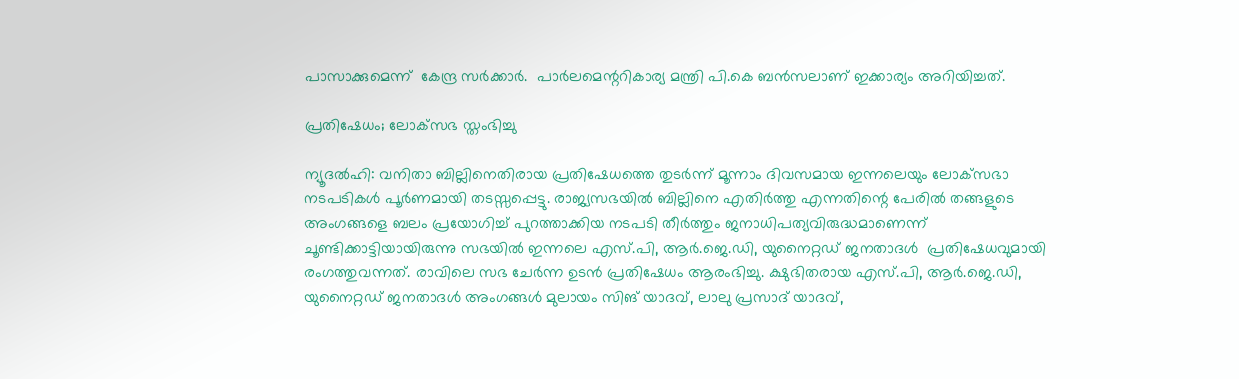പാസാക്കുമെന്ന്  കേന്ദ്ര സര്‍ക്കാര്‍.  പാര്‍ലമെന്ററികാര്യ മന്ത്രി പി.കെ ബന്‍സലാണ് ഇക്കാര്യം അറിയിച്ചത്.

പ്രതിഷേധം; ലോക്‌സഭ സ്തംഭിച്ചു

ന്യൂദല്‍ഹി: വനിതാ ബില്ലിനെതിരായ പ്രതിഷേധത്തെ തുടര്‍ന്ന് മൂന്നാം ദിവസമായ ഇന്നലെയും ലോക്‌സഭാ നടപടികള്‍ പൂര്‍ണമായി തടസ്സപ്പെട്ടു. രാജ്യസഭയില്‍ ബില്ലിനെ എതിര്‍ത്തു എന്നതിന്റെ പേരില്‍ തങ്ങളുടെ അംഗങ്ങളെ ബലം പ്രയോഗിച്ച് പുറത്താക്കിയ നടപടി തീര്‍ത്തും ജനാധിപത്യവിരുദ്ധമാണെന്ന് ചൂണ്ടിക്കാട്ടിയായിരുന്നു സഭയില്‍ ഇന്നലെ എസ്.പി, ആര്‍.ജെ.ഡി, യുനൈറ്റഡ് ജനതാദള്‍  പ്രതിഷേധവുമായി രംഗത്തുവന്നത്. രാവിലെ സഭ ചേര്‍ന്ന ഉടന്‍ പ്രതിഷേധം ആരംഭിച്ചു. ക്ഷുഭിതരായ എസ്.പി, ആര്‍.ജെ.ഡി, യുനൈറ്റഡ് ജനതാദള്‍ അംഗങ്ങള്‍ മുലായം സിങ് യാദവ്, ലാലു പ്രസാദ് യാദവ്,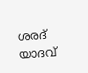ശരദ് യാദവ്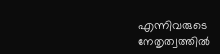എന്നിവരുടെ നേതൃത്വത്തില്‍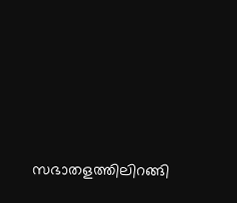സഭാതളത്തിലിറങ്ങി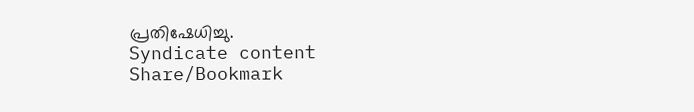പ്രതിഷേധിച്ചു.
Syndicate content
Share/Bookmark